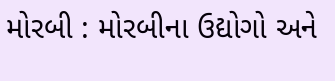મોરબી : મોરબીના ઉદ્યોગો અને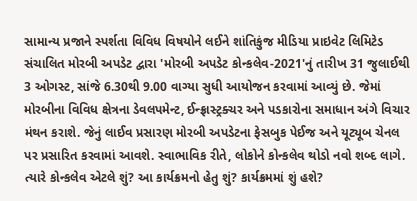સામાન્ય પ્રજાને સ્પર્શતા વિવિધ વિષયોને લઈને શાંતિકુંજ મીડિયા પ્રાઇવેટ લિમિટેડ સંચાલિત મોરબી અપડેટ દ્વારા 'મોરબી અપડેટ કોન્કલેવ-2021'નું તારીખ 31 જુલાઈથી 3 ઓગસ્ટ, સાંજે 6.30થી 9.00 વાગ્યા સુધી આયોજન કરવામાં આવ્યું છે. જેમાં મોરબીના વિવિધ ક્ષેત્રના ડેવલપમેન્ટ, ઈન્ફ્રાસ્ટ્રક્ચર અને પડકારોના સમાધાન અંગે વિચાર મંથન કરાશે. જેનું લાઈવ પ્રસારણ મોરબી અપડેટના ફેસબુક પેઈજ અને યૂટ્યૂબ ચેનલ પર પ્રસારિત કરવામાં આવશે. સ્વાભાવિક રીતે, લોકોને કોન્કલેવ થોડો નવો શબ્દ લાગે. ત્યારે કોન્કલેવ એટલે શું? આ કાર્યક્રમનો હેતુ શું? કાર્યક્રમમાં શું હશે?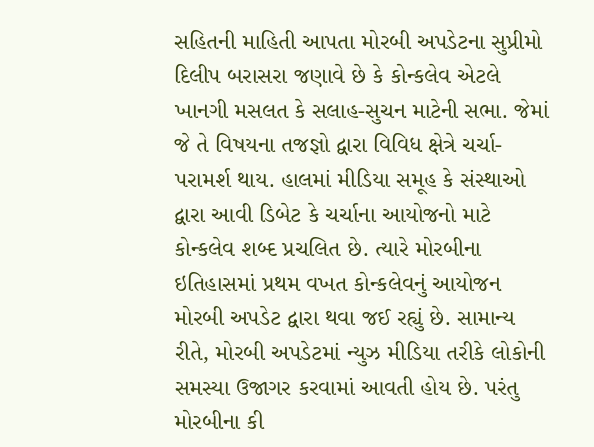સહિતની માહિતી આપતા મોરબી અપડેટના સુપ્રીમો દિલીપ બરાસરા જણાવે છે કે કોન્કલેવ એટલે ખાનગી મસલત કે સલાહ-સુચન માટેની સભા. જેમાં જે તે વિષયના તજજ્ઞો દ્વારા વિવિધ ક્ષેત્રે ચર્ચા-પરામર્શ થાય. હાલમાં મીડિયા સમૂહ કે સંસ્થાઓ દ્વારા આવી ડિબેટ કે ચર્ચાના આયોજનો માટે કોન્કલેવ શબ્દ પ્રચલિત છે. ત્યારે મોરબીના ઇતિહાસમાં પ્રથમ વખત કોન્કલેવનું આયોજન મોરબી અપડેટ દ્વારા થવા જઈ રહ્યું છે. સામાન્ય રીતે, મોરબી અપડેટમાં ન્યુઝ મીડિયા તરીકે લોકોની સમસ્યા ઉજાગર કરવામાં આવતી હોય છે. પરંતુ મોરબીના કી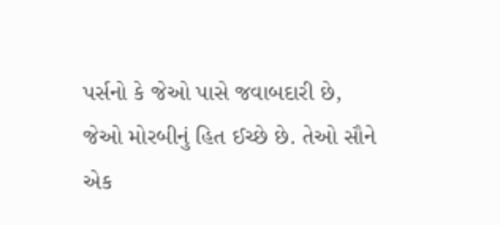પર્સનો કે જેઓ પાસે જવાબદારી છે, જેઓ મોરબીનું હિત ઈચ્છે છે. તેઓ સૌને એક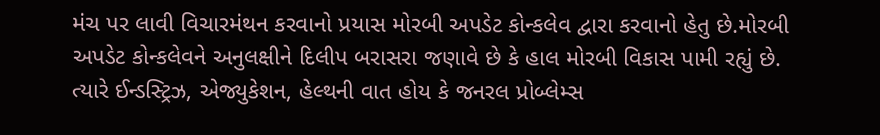મંચ પર લાવી વિચારમંથન કરવાનો પ્રયાસ મોરબી અપડેટ કોન્કલેવ દ્વારા કરવાનો હેતુ છે.મોરબી અપડેટ કોન્કલેવને અનુલક્ષીને દિલીપ બરાસરા જણાવે છે કે હાલ મોરબી વિકાસ પામી રહ્યું છે. ત્યારે ઈન્ડસ્ટ્રિઝ, એજ્યુકેશન, હેલ્થની વાત હોય કે જનરલ પ્રોબ્લેમ્સ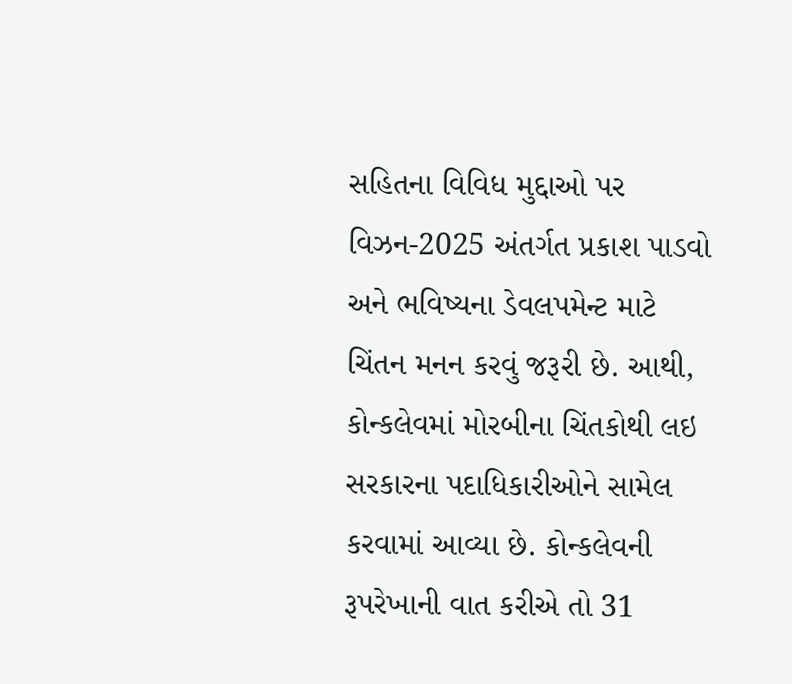સહિતના વિવિધ મુદ્દાઓ પર વિઝન-2025 અંતર્ગત પ્રકાશ પાડવો અને ભવિષ્યના ડેવલપમેન્ટ માટે ચિંતન મનન કરવું જરૂરી છે. આથી, કોન્કલેવમાં મોરબીના ચિંતકોથી લઇ સરકારના પદાધિકારીઓને સામેલ કરવામાં આવ્યા છે. કોન્કલેવની રૂપરેખાની વાત કરીએ તો 31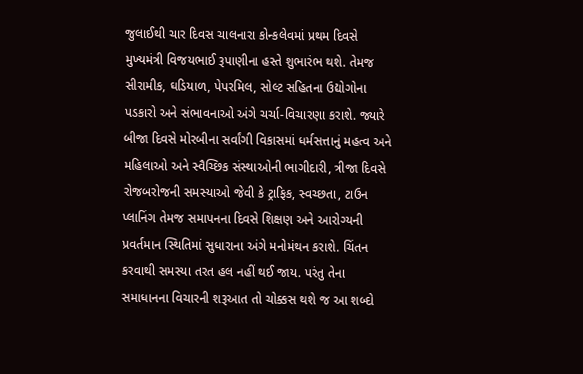જુલાઈથી ચાર દિવસ ચાલનારા કોન્કલેવમાં પ્રથમ દિવસે મુખ્યમંત્રી વિજયભાઈ રૂપાણીના હસ્તે શુભારંભ થશે. તેમજ સીરામીક, ઘડિયાળ, પેપરમિલ, સોલ્ટ સહિતના ઉદ્યોગોના પડકારો અને સંભાવનાઓ અંગે ચર્ચા-વિચારણા કરાશે. જ્યારે બીજા દિવસે મોરબીના સર્વાંગી વિકાસમાં ધર્મસત્તાનું મહત્વ અને મહિલાઓ અને સ્વૈચ્છિક સંસ્થાઓની ભાગીદારી, ત્રીજા દિવસે રોજબરોજની સમસ્યાઓ જેવી કે ટ્રાફિક, સ્વચ્છતા, ટાઉન પ્લાનિંગ તેમજ સમાપનના દિવસે શિક્ષણ અને આરોગ્યની પ્રવર્તમાન સ્થિતિમાં સુધારાના અંગે મનોમંથન કરાશે. ચિંતન કરવાથી સમસ્યા તરત હલ નહીં થઈ જાય. પરંતુ તેના સમાધાનના વિચારની શરૂઆત તો ચોક્કસ થશે જ આ શબ્દો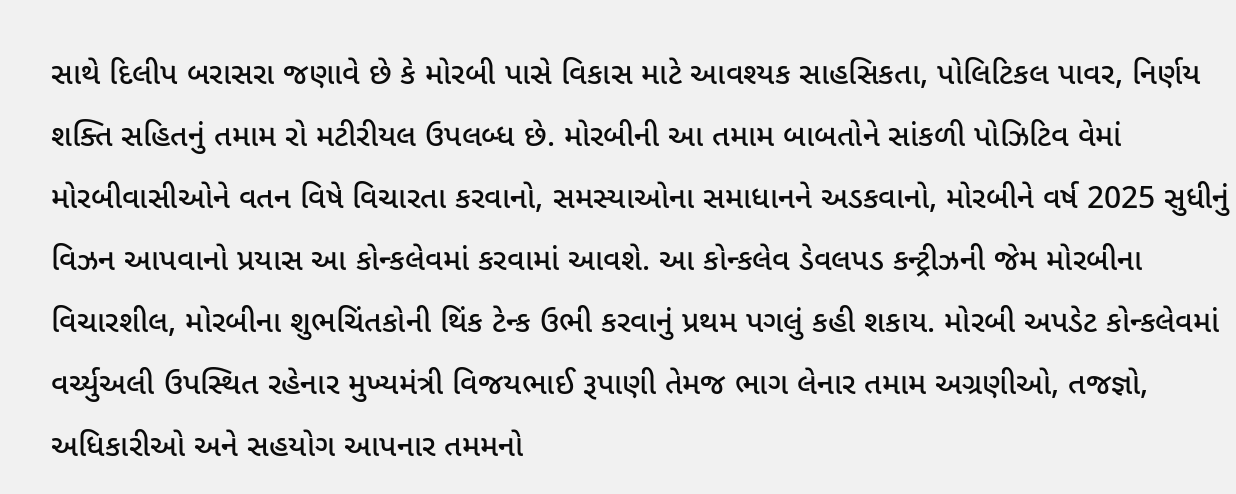સાથે દિલીપ બરાસરા જણાવે છે કે મોરબી પાસે વિકાસ માટે આવશ્યક સાહસિકતા, પોલિટિકલ પાવર, નિર્ણય શક્તિ સહિતનું તમામ રો મટીરીયલ ઉપલબ્ધ છે. મોરબીની આ તમામ બાબતોને સાંકળી પોઝિટિવ વેમાં મોરબીવાસીઓને વતન વિષે વિચારતા કરવાનો, સમસ્યાઓના સમાધાનને અડકવાનો, મોરબીને વર્ષ 2025 સુધીનું વિઝન આપવાનો પ્રયાસ આ કોન્કલેવમાં કરવામાં આવશે. આ કોન્કલેવ ડેવલપડ કન્ટ્રીઝની જેમ મોરબીના વિચારશીલ, મોરબીના શુભચિંતકોની થિંક ટેન્ક ઉભી કરવાનું પ્રથમ પગલું કહી શકાય. મોરબી અપડેટ કોન્કલેવમાં વર્ચ્યુઅલી ઉપસ્થિત રહેનાર મુખ્યમંત્રી વિજયભાઈ રૂપાણી તેમજ ભાગ લેનાર તમામ અગ્રણીઓ, તજજ્ઞો, અધિકારીઓ અને સહયોગ આપનાર તમમનો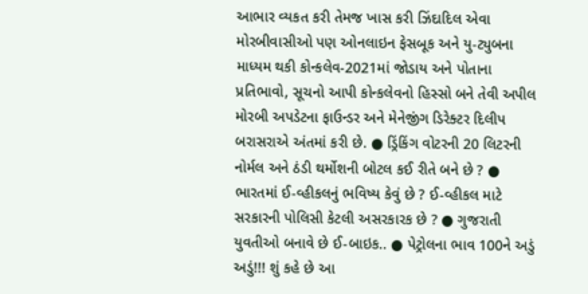આભાર વ્યકત કરી તેમજ ખાસ કરી ઝિંદાદિલ એવા મોરબીવાસીઓ પણ ઓનલાઇન ફેસબૂક અને યુ-ટ્યુબના માધ્યમ થકી કોન્કલેવ-2021માં જોડાય અને પોતાના પ્રતિભાવો, સૂચનો આપી કોન્કલેવનો હિસ્સો બને તેવી અપીલ મોરબી અપડેટના ફાઉન્ડર અને મેનેજીંગ ડિરેક્ટર દિલીપ બરાસરાએ અંતમાં કરી છે. ● ડ્રિંકિંગ વોટરની 20 લિટરની નોર્મલ અને ઠંડી થર્મોશની બોટલ કઈ રીતે બને છે ? ● ભારતમાં ઈ-વ્હીકલનું ભવિષ્ય કેવું છે ? ઈ-વ્હીકલ માટે સરકારની પોલિસી કેટલી અસરકારક છે ? ● ગુજરાતી યુવતીઓ બનાવે છે ઈ-બાઇક.. ● પેટ્રોલના ભાવ 100ને અડું અડું!!! શું કહે છે આ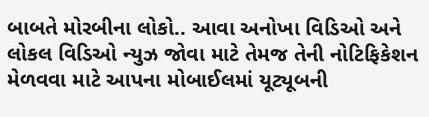બાબતે મોરબીના લોકો.. આવા અનોખા વિડિઓ અને લોકલ વિડિઓ ન્યુઝ જોવા માટે તેમજ તેની નોટિફિકેશન મેળવવા માટે આપના મોબાઈલમાં યૂટ્યૂબની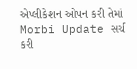એપ્લીકેશન ઓપન કરી તેમાં Morbi Update સર્ચ કરી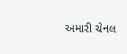અમારી ચેનલ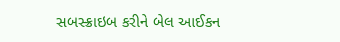સબસ્ક્રાઇબ કરીને બેલ આઈકન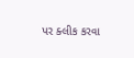પર ક્લીક કરવા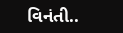વિનંતી..